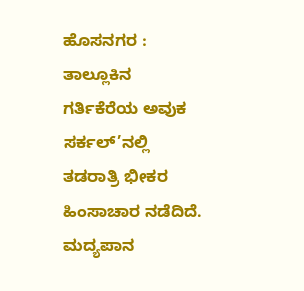ಹೊಸನಗರ : ತಾಲ್ಲೂಕಿನ ಗರ್ತಿಕೆರೆಯ ಅವುಕ ಸರ್ಕಲ್’ನಲ್ಲಿ ತಡರಾತ್ರಿ ಭೀಕರ ಹಿಂಸಾಚಾರ ನಡೆದಿದೆ. ಮದ್ಯಪಾನ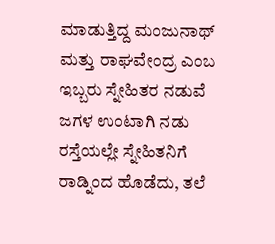ಮಾಡುತ್ತಿದ್ದ ಮಂಜುನಾಥ್ ಮತ್ತು ರಾಘವೇಂದ್ರ ಎಂಬ ಇಬ್ಬರು ಸ್ನೇಹಿತರ ನಡುವೆ ಜಗಳ ಉಂಟಾಗಿ ನಡು ರಸ್ತೆಯಲ್ಲೇ ಸ್ನೇಹಿತನಿಗೆ ರಾಡ್ನಿಂದ ಹೊಡೆದು, ತಲೆ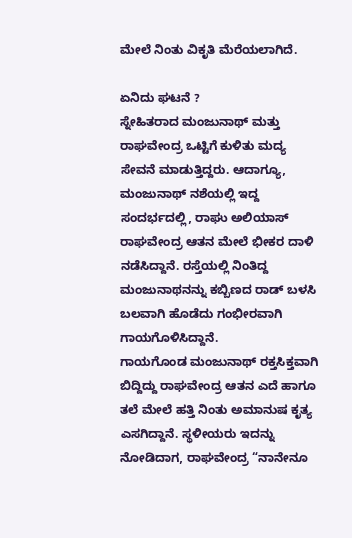ಮೇಲೆ ನಿಂತು ವಿಕೃತಿ ಮೆರೆಯಲಾಗಿದೆ.

ಏನಿದು ಘಟನೆ ?
ಸ್ನೇಹಿತರಾದ ಮಂಜುನಾಥ್ ಮತ್ತು ರಾಘವೇಂದ್ರ ಒಟ್ಟಿಗೆ ಕುಳಿತು ಮದ್ಯ ಸೇವನೆ ಮಾಡುತ್ತಿದ್ದರು. ಆದಾಗ್ಯೂ, ಮಂಜುನಾಥ್ ನಶೆಯಲ್ಲಿ ಇದ್ದ ಸಂದರ್ಭದಲ್ಲಿ, ರಾಘು ಅಲಿಯಾಸ್ ರಾಘವೇಂದ್ರ ಆತನ ಮೇಲೆ ಭೀಕರ ದಾಳಿ ನಡೆಸಿದ್ದಾನೆ. ರಸ್ತೆಯಲ್ಲಿ ನಿಂತಿದ್ದ ಮಂಜುನಾಥನನ್ನು ಕಬ್ಬಿಣದ ರಾಡ್ ಬಳಸಿ ಬಲವಾಗಿ ಹೊಡೆದು ಗಂಭೀರವಾಗಿ ಗಾಯಗೊಳಿಸಿದ್ದಾನೆ.
ಗಾಯಗೊಂಡ ಮಂಜುನಾಥ್ ರಕ್ತಸಿಕ್ತವಾಗಿ ಬಿದ್ದಿದ್ದು ರಾಘವೇಂದ್ರ ಆತನ ಎದೆ ಹಾಗೂ ತಲೆ ಮೇಲೆ ಹತ್ತಿ ನಿಂತು ಅಮಾನುಷ ಕೃತ್ಯ ಎಸಗಿದ್ದಾನೆ. ಸ್ಥಳೀಯರು ಇದನ್ನು ನೋಡಿದಾಗ, ರಾಘವೇಂದ್ರ “ನಾನೇನೂ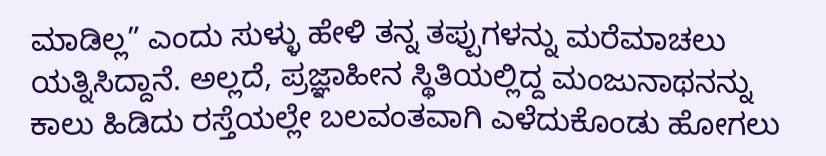ಮಾಡಿಲ್ಲ” ಎಂದು ಸುಳ್ಳು ಹೇಳಿ ತನ್ನ ತಪ್ಪುಗಳನ್ನು ಮರೆಮಾಚಲು ಯತ್ನಿಸಿದ್ದಾನೆ. ಅಲ್ಲದೆ, ಪ್ರಜ್ಞಾಹೀನ ಸ್ಥಿತಿಯಲ್ಲಿದ್ದ ಮಂಜುನಾಥನನ್ನು ಕಾಲು ಹಿಡಿದು ರಸ್ತೆಯಲ್ಲೇ ಬಲವಂತವಾಗಿ ಎಳೆದುಕೊಂಡು ಹೋಗಲು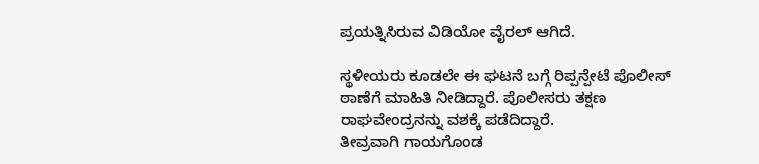ಪ್ರಯತ್ನಿಸಿರುವ ವಿಡಿಯೋ ವೈರಲ್ ಆಗಿದೆ.

ಸ್ಥಳೀಯರು ಕೂಡಲೇ ಈ ಘಟನೆ ಬಗ್ಗೆ ರಿಪ್ಪನ್ಪೇಟೆ ಪೊಲೀಸ್ ಠಾಣೆಗೆ ಮಾಹಿತಿ ನೀಡಿದ್ದಾರೆ. ಪೊಲೀಸರು ತಕ್ಷಣ ರಾಘವೇಂದ್ರನನ್ನು ವಶಕ್ಕೆ ಪಡೆದಿದ್ದಾರೆ.
ತೀವ್ರವಾಗಿ ಗಾಯಗೊಂಡ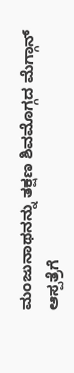ಮಂಜುನಾಥನನ್ನು ತಕ್ಷಣ ಶಿವಮೊಗ್ಗದ ಮೆಗ್ಗಾನ್ ಆಸ್ಪತ್ರೆಗೆ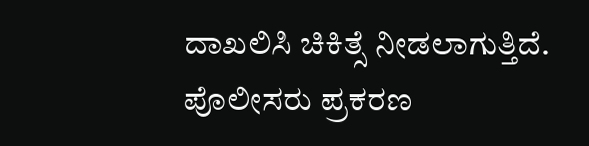ದಾಖಲಿಸಿ ಚಿಕಿತ್ಸೆ ನೀಡಲಾಗುತ್ತಿದೆ. ಪೊಲೀಸರು ಪ್ರಕರಣ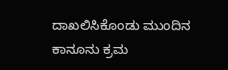ದಾಖಲಿಸಿಕೊಂಡು ಮುಂದಿನ ಕಾನೂನು ಕ್ರಮ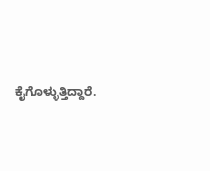ಕೈಗೊಳ್ಳುತ್ತಿದ್ದಾರೆ.